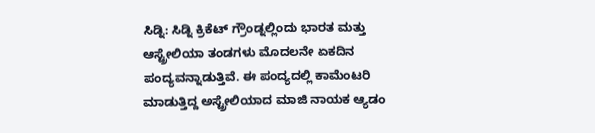ಸಿಡ್ನಿ: ಸಿಡ್ನಿ ಕ್ರಿಕೆಟ್ ಗ್ರೌಂಡ್ನಲ್ಲಿಂದು ಭಾರತ ಮತ್ತು ಆಸ್ಟ್ರೇಲಿಯಾ ತಂಡಗಳು ಮೊದಲನೇ ಏಕದಿನ ಪಂದ್ಯವನ್ನಾಡುತ್ತಿವೆ. ಈ ಪಂದ್ಯದಲ್ಲಿ ಕಾಮೆಂಟರಿ ಮಾಡುತ್ತಿದ್ದ ಅಸ್ಟ್ರೇಲಿಯಾದ ಮಾಜಿ ನಾಯಕ ಆ್ಯಡಂ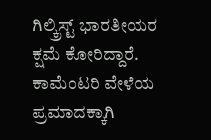ಗಿಲ್ಕ್ರಿಸ್ಟ್ ಭಾರತೀಯರ ಕ್ಷಮೆ ಕೋರಿದ್ದಾರೆ. ಕಾಮೆಂಟರಿ ವೇಳೆಯ ಪ್ರಮಾದಕ್ಕಾಗಿ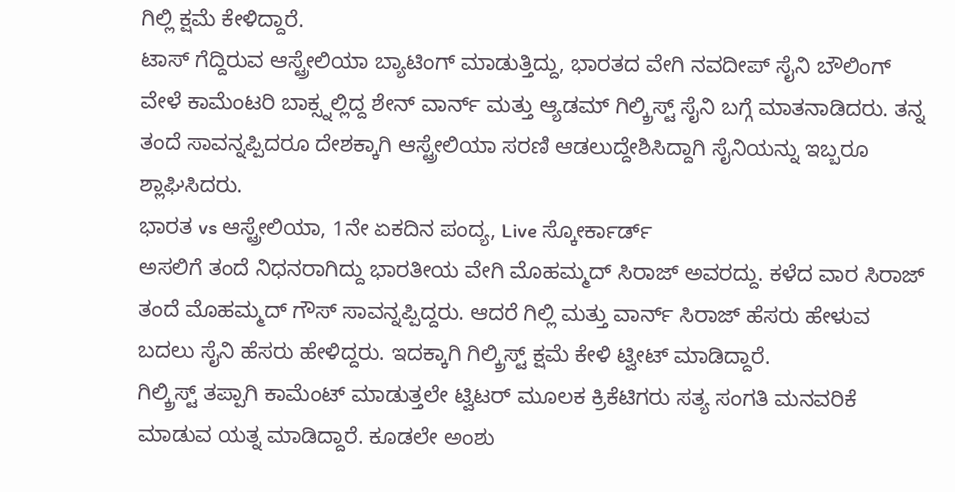ಗಿಲ್ಲಿ ಕ್ಷಮೆ ಕೇಳಿದ್ದಾರೆ.
ಟಾಸ್ ಗೆದ್ದಿರುವ ಆಸ್ಟ್ರೇಲಿಯಾ ಬ್ಯಾಟಿಂಗ್ ಮಾಡುತ್ತಿದ್ದು, ಭಾರತದ ವೇಗಿ ನವದೀಪ್ ಸೈನಿ ಬೌಲಿಂಗ್ ವೇಳೆ ಕಾಮೆಂಟರಿ ಬಾಕ್ಸ್ನಲ್ಲಿದ್ದ ಶೇನ್ ವಾರ್ನ್ ಮತ್ತು ಆ್ಯಡಮ್ ಗಿಲ್ಕ್ರಿಸ್ಟ್ ಸೈನಿ ಬಗ್ಗೆ ಮಾತನಾಡಿದರು. ತನ್ನ ತಂದೆ ಸಾವನ್ನಪ್ಪಿದರೂ ದೇಶಕ್ಕಾಗಿ ಆಸ್ಟ್ರೇಲಿಯಾ ಸರಣಿ ಆಡಲುದ್ದೇಶಿಸಿದ್ದಾಗಿ ಸೈನಿಯನ್ನು ಇಬ್ಬರೂ ಶ್ಲಾಘಿಸಿದರು.
ಭಾರತ vs ಆಸ್ಟ್ರೇಲಿಯಾ, 1ನೇ ಏಕದಿನ ಪಂದ್ಯ, Live ಸ್ಕೋರ್ಕಾರ್ಡ್
ಅಸಲಿಗೆ ತಂದೆ ನಿಧನರಾಗಿದ್ದು ಭಾರತೀಯ ವೇಗಿ ಮೊಹಮ್ಮದ್ ಸಿರಾಜ್ ಅವರದ್ದು. ಕಳೆದ ವಾರ ಸಿರಾಜ್ ತಂದೆ ಮೊಹಮ್ಮದ್ ಗೌಸ್ ಸಾವನ್ನಪ್ಪಿದ್ದರು. ಆದರೆ ಗಿಲ್ಲಿ ಮತ್ತು ವಾರ್ನ್ ಸಿರಾಜ್ ಹೆಸರು ಹೇಳುವ ಬದಲು ಸೈನಿ ಹೆಸರು ಹೇಳಿದ್ದರು. ಇದಕ್ಕಾಗಿ ಗಿಲ್ಕ್ರಿಸ್ಟ್ ಕ್ಷಮೆ ಕೇಳಿ ಟ್ವೀಟ್ ಮಾಡಿದ್ದಾರೆ.
ಗಿಲ್ಕ್ರಿಸ್ಟ್ ತಪ್ಪಾಗಿ ಕಾಮೆಂಟ್ ಮಾಡುತ್ತಲೇ ಟ್ವಿಟರ್ ಮೂಲಕ ಕ್ರಿಕೆಟಿಗರು ಸತ್ಯ ಸಂಗತಿ ಮನವರಿಕೆ ಮಾಡುವ ಯತ್ನ ಮಾಡಿದ್ದಾರೆ. ಕೂಡಲೇ ಅಂಶು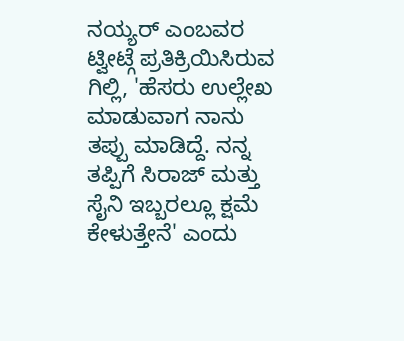ನಯ್ಯರ್ ಎಂಬವರ ಟ್ವೀಟ್ಗೆ ಪ್ರತಿಕ್ರಿಯಿಸಿರುವ ಗಿಲ್ಲಿ, 'ಹೆಸರು ಉಲ್ಲೇಖ ಮಾಡುವಾಗ ನಾನು ತಪ್ಪು ಮಾಡಿದ್ದೆ. ನನ್ನ ತಪ್ಪಿಗೆ ಸಿರಾಜ್ ಮತ್ತು ಸೈನಿ ಇಬ್ಬರಲ್ಲೂ ಕ್ಷಮೆ ಕೇಳುತ್ತೇನೆ' ಎಂದು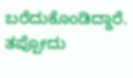ಬರೆದುಕೊಂಡಿದ್ದಾರೆ. ತಪ್ಪೋದು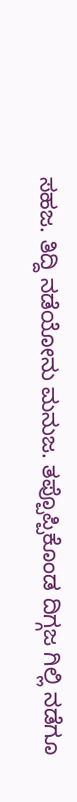ಸಹಜ. ತಿದ್ದಿ ನಡೆಯೋನು ಮನುಜ. ತಪ್ಪೊಪ್ಪಿಕೊಂಡ ದಿಗ್ಗಜ ಗಿಲ್ಲಿ ನಡೆಗೂ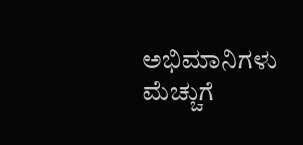ಅಭಿಮಾನಿಗಳು ಮೆಚ್ಚುಗೆ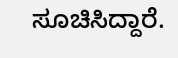ಸೂಚಿಸಿದ್ದಾರೆ.